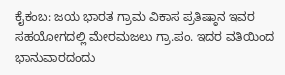ಕೈಕಂಬ: ಜಯ ಭಾರತ ಗ್ರಾಮ ವಿಕಾಸ ಪ್ರತಿಷ್ಠಾನ ಇವರ ಸಹಯೋಗದಲ್ಲಿ ಮೇರಮಜಲು ಗ್ರಾ.ಪಂ. ಇದರ ವತಿಯಿಂದ ಭಾನುವಾರದಂದು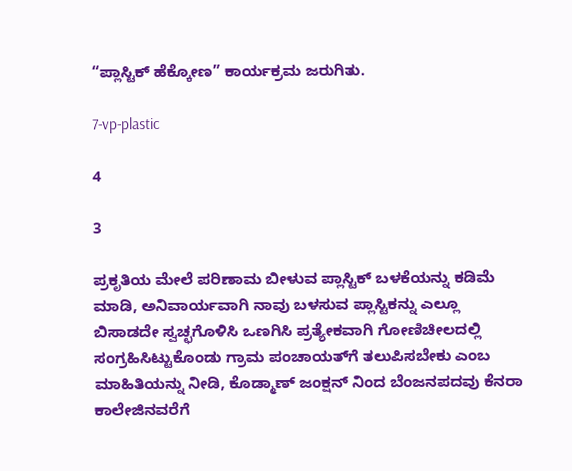“ಪ್ಲಾಸ್ಟಿಕ್ ಹೆಕ್ಕೋಣ” ಕಾರ್ಯಕ್ರಮ ಜರುಗಿತು.

7-vp-plastic

4

3

ಪ್ರಕೃತಿಯ ಮೇಲೆ ಪರಿಣಾಮ ಬೀಳುವ ಪ್ಲಾಸ್ಟಿಕ್ ಬಳಕೆಯನ್ನು ಕಡಿಮೆ ಮಾಡಿ, ಅನಿವಾರ್ಯವಾಗಿ ನಾವು ಬಳಸುವ ಪ್ಲಾಸ್ಟಿಕನ್ನು ಎಲ್ಲೂ ಬಿಸಾಡದೇ ಸ್ವಚ್ಛಗೊಳಿಸಿ ಒಣಗಿಸಿ ಪ್ರತ್ಯೇಕವಾಗಿ ಗೋಣಿಚೀಲದಲ್ಲಿ ಸಂಗ್ರಹಿಸಿಟ್ಟುಕೊಂಡು ಗ್ರಾಮ ಪಂಚಾಯತ್‍ಗೆ ತಲುಪಿಸಬೇಕು ಎಂಬ ಮಾಹಿತಿಯನ್ನು ನೀಡಿ, ಕೊಡ್ಮಾಣ್ ಜಂಕ್ಷನ್ ನಿಂದ ಬೆಂಜನಪದವು ಕೆನರಾ ಕಾಲೇಜಿನವರೆಗೆ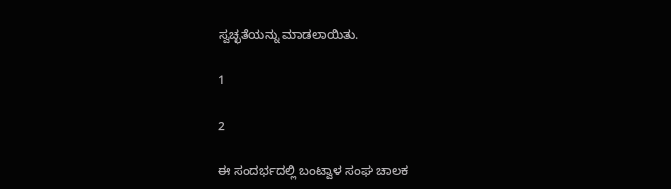ಸ್ವಚ್ಛತೆಯನ್ನು ಮಾಡಲಾಯಿತು.

1

2

ಈ ಸಂದರ್ಭದಲ್ಲಿ ಬಂಟ್ವಾಳ ಸಂಘ ಚಾಲಕ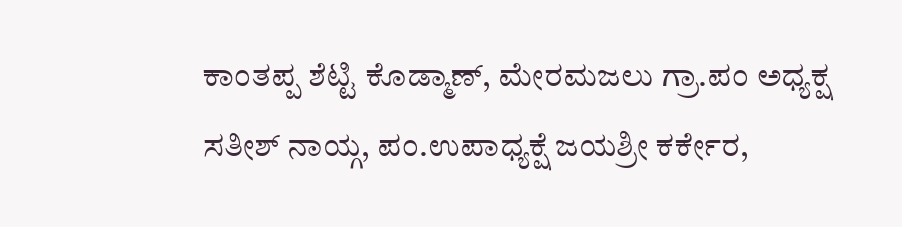ಕಾಂತಪ್ಪ ಶೆಟ್ಟಿ ಕೊಡ್ಮಾಣ್, ಮೇರಮಜಲು ಗ್ರಾ.ಪಂ ಅಧ್ಯಕ್ಷ ಸತೀಶ್ ನಾಯ್ಗ, ಪಂ.ಉಪಾಧ್ಯಕ್ಷೆ ಜಯಶ್ರೀ ಕರ್ಕೇರ,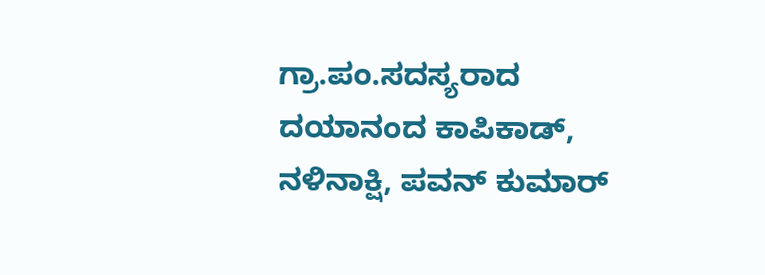ಗ್ರಾ.ಪಂ.ಸದಸ್ಯರಾದ ದಯಾನಂದ ಕಾಪಿಕಾಡ್, ನಳಿನಾಕ್ಷಿ, ಪವನ್ ಕುಮಾರ್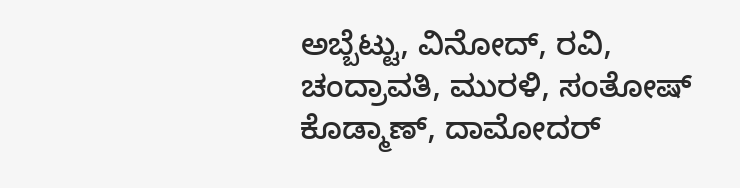ಅಬ್ಬೆಟ್ಟು, ವಿನೋದ್, ರವಿ, ಚಂದ್ರಾವತಿ, ಮುರಳಿ, ಸಂತೋಷ್ ಕೊಡ್ಮಾಣ್, ದಾಮೋದರ್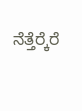ನೆತ್ತೆರ್‍ಕೆರೆ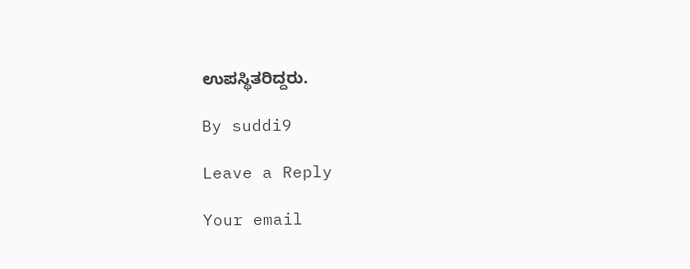ಉಪಸ್ಥಿತರಿದ್ದರು.

By suddi9

Leave a Reply

Your email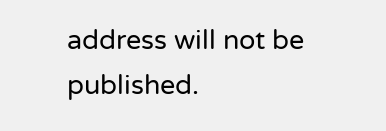address will not be published.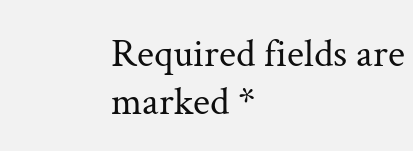Required fields are marked *